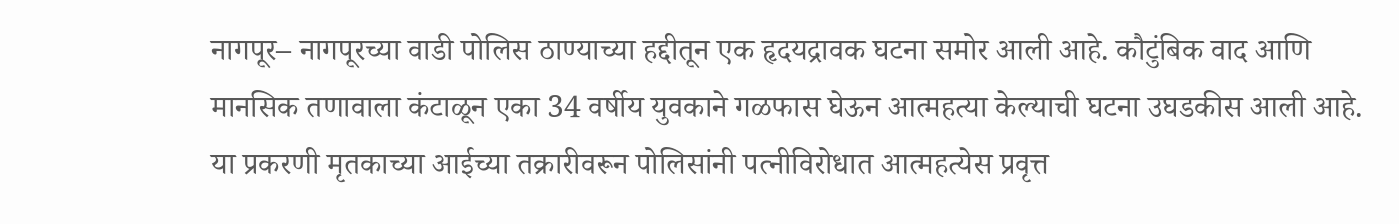नागपूर– नागपूरच्या वाडी पोलिस ठाण्याच्या हद्दीतून एक हृदयद्रावक घटना समोर आली आहे. कौटुंबिक वाद आणि मानसिक तणावाला कंटाळून एका 34 वर्षीय युवकाने गळफास घेऊन आत्महत्या केल्याची घटना उघडकीस आली आहे. या प्रकरणी मृतकाच्या आईच्या तक्रारीवरून पोलिसांनी पत्नीविरोधात आत्महत्येस प्रवृत्त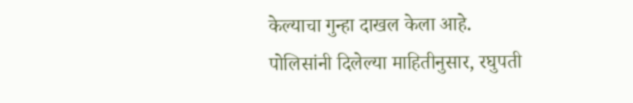केल्याचा गुन्हा दाखल केला आहे.
पोलिसांनी दिलेल्या माहितीनुसार, रघुपती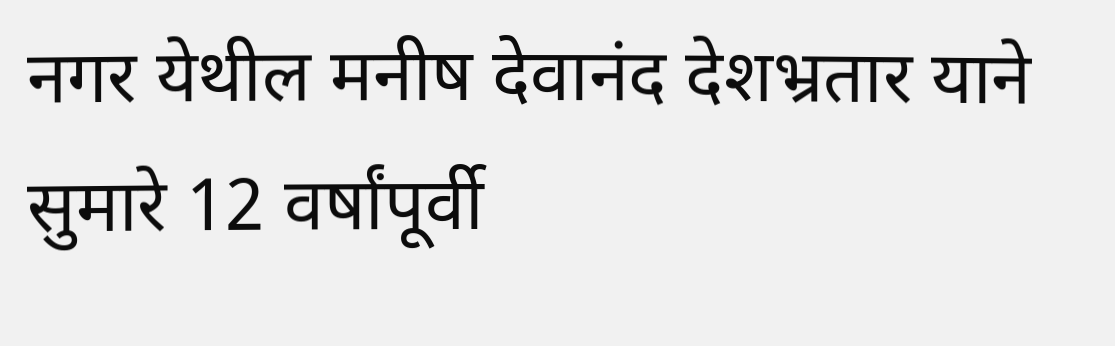नगर येथील मनीष देवानंद देशभ्रतार याने सुमारे 12 वर्षांपूर्वी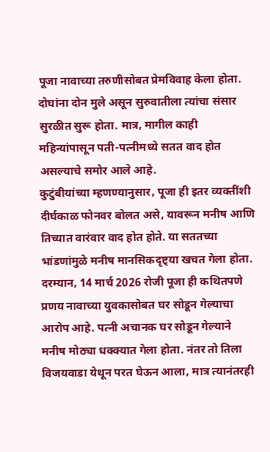पूजा नावाच्या तरुणीसोबत प्रेमविवाह केला होता. दोघांना दोन मुले असून सुरुवातीला त्यांचा संसार सुरळीत सुरू होता. मात्र, मागील काही महिन्यांपासून पती-पत्नीमध्ये सतत वाद होत असल्याचे समोर आले आहे.
कुटुंबीयांच्या म्हणण्यानुसार, पूजा ही इतर व्यक्तींशी दीर्घकाळ फोनवर बोलत असे, यावरून मनीष आणि तिच्यात वारंवार वाद होत होते. या सततच्या भांडणांमुळे मनीष मानसिकदृष्ट्या खचत गेला होता.
दरम्यान, 14 मार्च 2026 रोजी पूजा ही कथितपणे प्रणय नावाच्या युवकासोबत घर सोडून गेल्याचा आरोप आहे. पत्नी अचानक घर सोडून गेल्याने मनीष मोठ्या धक्क्यात गेला होता. नंतर तो तिला विजयवाडा येथून परत घेऊन आला, मात्र त्यानंतरही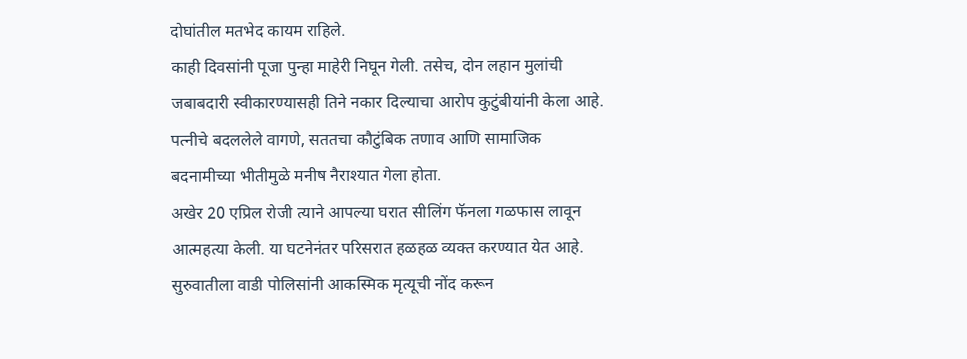दोघांतील मतभेद कायम राहिले.
काही दिवसांनी पूजा पुन्हा माहेरी निघून गेली. तसेच, दोन लहान मुलांची जबाबदारी स्वीकारण्यासही तिने नकार दिल्याचा आरोप कुटुंबीयांनी केला आहे. पत्नीचे बदललेले वागणे, सततचा कौटुंबिक तणाव आणि सामाजिक बदनामीच्या भीतीमुळे मनीष नैराश्यात गेला होता.
अखेर 20 एप्रिल रोजी त्याने आपल्या घरात सीलिंग फॅनला गळफास लावून आत्महत्या केली. या घटनेनंतर परिसरात हळहळ व्यक्त करण्यात येत आहे.
सुरुवातीला वाडी पोलिसांनी आकस्मिक मृत्यूची नोंद करून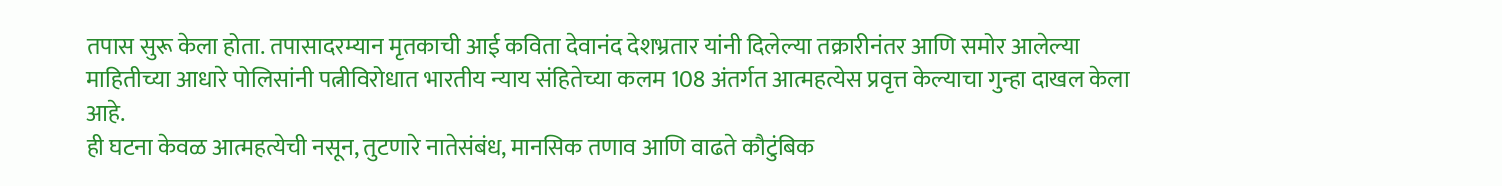तपास सुरू केला होता. तपासादरम्यान मृतकाची आई कविता देवानंद देशभ्रतार यांनी दिलेल्या तक्रारीनंतर आणि समोर आलेल्या माहितीच्या आधारे पोलिसांनी पत्नीविरोधात भारतीय न्याय संहितेच्या कलम 108 अंतर्गत आत्महत्येस प्रवृत्त केल्याचा गुन्हा दाखल केला आहे.
ही घटना केवळ आत्महत्येची नसून, तुटणारे नातेसंबंध, मानसिक तणाव आणि वाढते कौटुंबिक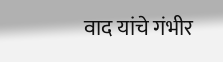वाद यांचे गंभीर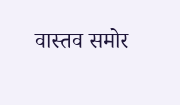वास्तव समोर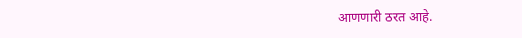आणणारी ठरत आहे.